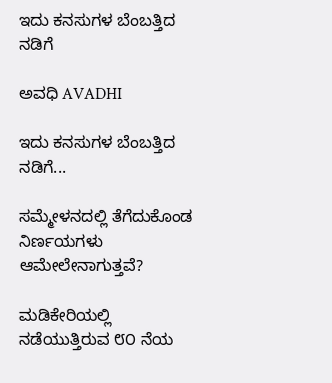ಇದು ಕನಸುಗಳ ಬೆಂಬತ್ತಿದ ನಡಿಗೆ‍

ಅವಧಿ AVADHI

ಇದು ಕನಸುಗಳ ಬೆಂಬತ್ತಿದ ನಡಿಗೆ...

ಸಮ್ಮೇಳನದಲ್ಲಿ ತೆಗೆದುಕೊಂಡ ನಿರ್ಣಯಗಳು ಆಮೇಲೇನಾಗುತ್ತವೆ?

ಮಡಿಕೇರಿಯಲ್ಲಿ ನಡೆಯುತ್ತಿರುವ ೮೦ ನೆಯ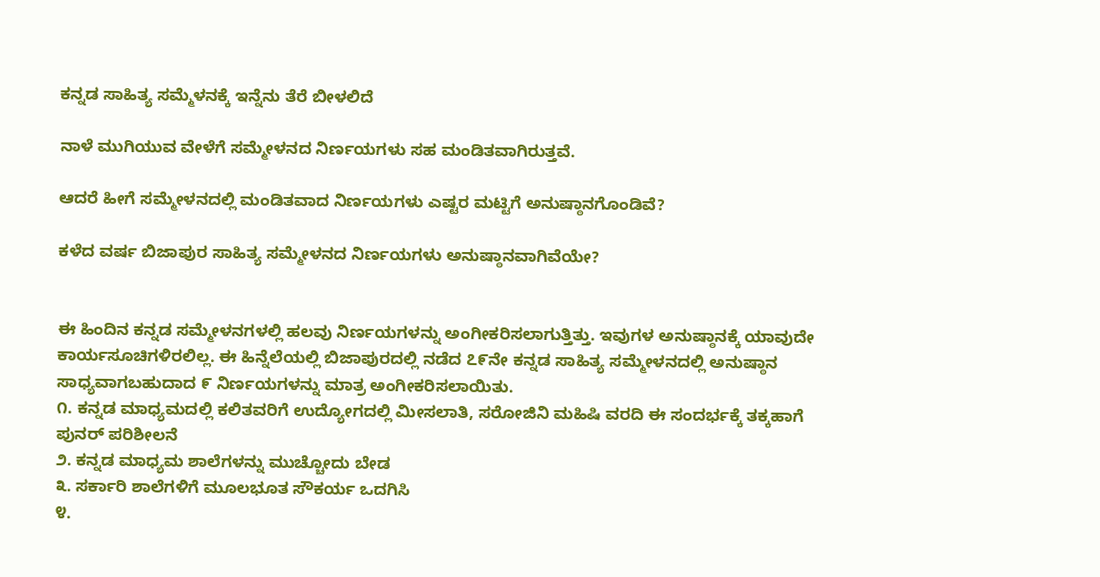ಕನ್ನಡ ಸಾಹಿತ್ಯ ಸಮ್ಮೆಳನಕ್ಕೆ ಇನ್ನೆನು ತೆರೆ ಬೀಳಲಿದೆ

ನಾಳೆ ಮುಗಿಯುವ ವೇಳೆಗೆ ಸಮ್ಮೇಳನದ ನಿರ್ಣಯಗಳು ಸಹ ಮಂಡಿತವಾಗಿರುತ್ತವೆ.

ಆದರೆ ಹೀಗೆ ಸಮ್ಮೇಳನದಲ್ಲಿ ಮಂಡಿತವಾದ ನಿರ್ಣಯಗಳು ಎಷ್ಟರ ಮಟ್ಟಿಗೆ ಅನುಷ್ಠಾನಗೊಂಡಿವೆ?

ಕಳೆದ ವರ್ಷ ಬಿಜಾಪುರ ಸಾಹಿತ್ಯ ಸಮ್ಮೇಳನದ ನಿರ್ಣಯಗಳು ಅನುಷ್ಠಾನವಾಗಿವೆಯೇ?


ಈ ಹಿಂದಿನ ಕನ್ನಡ ಸಮ್ಮೇಳನಗಳಲ್ಲಿ ಹಲವು ನಿರ್ಣಯಗಳನ್ನು ಅಂಗೀಕರಿಸಲಾಗುತ್ತಿತ್ತು. ಇವುಗಳ ಅನುಷ್ಠಾನಕ್ಕೆ ಯಾವುದೇ ಕಾರ್ಯಸೂಚಿಗಳಿರಲಿಲ್ಲ. ಈ ಹಿನ್ನೆಲೆಯಲ್ಲಿ ಬಿಜಾಪುರದಲ್ಲಿ ನಡೆದ ೭೯ನೇ ಕನ್ನಡ ಸಾಹಿತ್ಯ ಸಮ್ಮೇಳನದಲ್ಲಿ ಅನುಷ್ಠಾನ ಸಾಧ್ಯವಾಗಬಹುದಾದ ೯ ನಿರ್ಣಯಗಳನ್ನು ಮಾತ್ರ ಅಂಗೀಕರಿಸಲಾಯಿತು.
೧. ಕನ್ನಡ ಮಾಧ್ಯಮದಲ್ಲಿ ಕಲಿತವರಿಗೆ ಉದ್ಯೋಗದಲ್ಲಿ ಮೀಸಲಾತಿ, ಸರೋಜಿನಿ ಮಹಿಷಿ ವರದಿ ಈ ಸಂದರ್ಭಕ್ಕೆ ತಕ್ಕಹಾಗೆ ಪುನರ್‌ ಪರಿಶೀಲನೆ
೨. ಕನ್ನಡ ಮಾಧ್ಯಮ ಶಾಲೆಗಳನ್ನು ಮುಚ್ಚೋದು ಬೇಡ
೩. ಸರ್ಕಾರಿ ಶಾಲೆಗಳಿಗೆ ಮೂಲಭೂತ ಸೌಕರ್ಯ ಒದಗಿಸಿ
೪.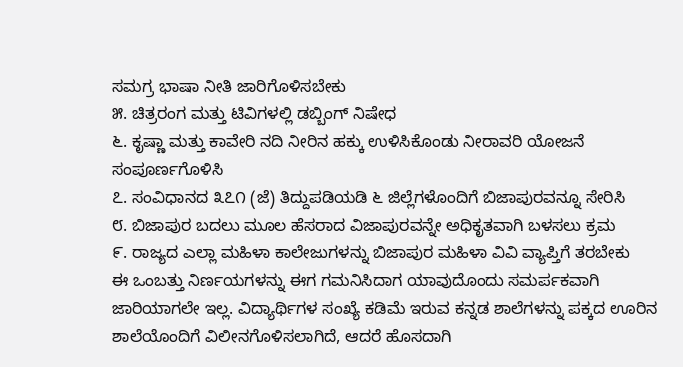ಸಮಗ್ರ ಭಾಷಾ ನೀತಿ ಜಾರಿಗೊಳಿಸಬೇಕು
೫. ಚಿತ್ರರಂಗ ಮತ್ತು ಟಿವಿಗಳಲ್ಲಿ ಡಬ್ಬಿಂಗ್‌ ನಿಷೇಧ
೬. ಕೃಷ್ಣಾ ಮತ್ತು ಕಾವೇರಿ ನದಿ ನೀರಿನ ಹಕ್ಕು ಉಳಿಸಿಕೊಂಡು ನೀರಾವರಿ ಯೋಜನೆ ಸಂಪೂರ್ಣಗೊಳಿಸಿ
೭. ಸಂವಿಧಾನದ ೩೭೧ (ಜೆ) ತಿದ್ದುಪಡಿಯಡಿ ೬ ಜಿಲ್ಲೆಗಳೊಂದಿಗೆ ಬಿಜಾಪುರವನ್ನೂ ಸೇರಿಸಿ
೮. ಬಿಜಾಪುರ ಬದಲು ಮೂಲ ಹೆಸರಾದ ವಿಜಾಪುರವನ್ನೇ ಅಧಿಕೃತವಾಗಿ ಬಳಸಲು ಕ್ರಮ
೯. ರಾಜ್ಯದ ಎಲ್ಲಾ ಮಹಿಳಾ ಕಾಲೇಜುಗಳನ್ನು ಬಿಜಾಪುರ ಮಹಿಳಾ ವಿವಿ ವ್ಯಾಪ್ತಿಗೆ ತರಬೇಕು
ಈ ಒಂಬತ್ತು ನಿರ್ಣಯಗಳನ್ನು ಈಗ ಗಮನಿಸಿದಾಗ ಯಾವುದೊಂದು ಸಮರ್ಪಕವಾಗಿ ಜಾರಿಯಾಗಲೇ ಇಲ್ಲ. ವಿದ್ಯಾರ್ಥಿಗಳ ಸಂಖ್ಯೆ ಕಡಿಮೆ ಇರುವ ಕನ್ನಡ ಶಾಲೆಗಳನ್ನು ಪಕ್ಕದ ಊರಿನ ಶಾಲೆಯೊಂದಿಗೆ ವಿಲೀನಗೊಳಿಸಲಾಗಿದೆ, ಆದರೆ ಹೊಸದಾಗಿ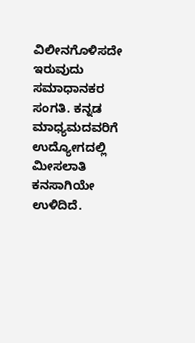ವಿಲೀನಗೊಳಿಸದೇ ಇರುವುದು ಸಮಾಧಾನಕರ ಸಂಗತಿ. ಕನ್ನಡ ಮಾಧ್ಯಮದವರಿಗೆ ಉದ್ಯೋಗದಲ್ಲಿ ಮೀಸಲಾತಿ ಕನಸಾಗಿಯೇ ಉಳಿದಿದೆ.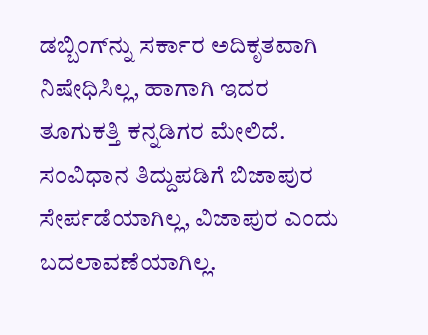ಡಬ್ಬಿಂಗ್‌ನ್ನು ಸರ್ಕಾರ ಅದಿಕೃತವಾಗಿ ನಿಷೇಧಿಸಿಲ್ಲ, ಹಾಗಾಗಿ ಇದರ ತೂಗುಕತ್ತಿ ಕನ್ನಡಿಗರ ಮೇಲಿದೆ. ಸಂವಿಧಾನ ತಿದ್ದುಪಡಿಗೆ ಬಿಜಾಪುರ ಸೇರ್ಪಡೆಯಾಗಿಲ್ಲ, ವಿಜಾಪುರ ಎಂದು ಬದಲಾವಣೆಯಾಗಿಲ್ಲ.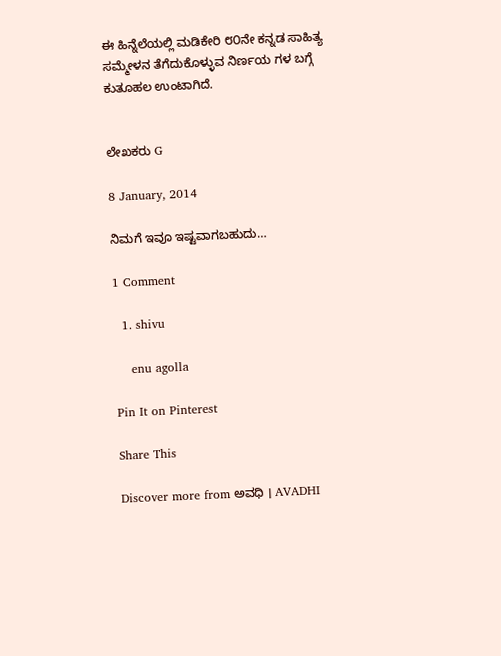ಈ ಹಿನ್ನೆಲೆಯಲ್ಲಿ ಮಡಿಕೇರಿ ೮೦ನೇ ಕನ್ನಡ ಸಾಹಿತ್ಯ ಸಮ್ಮೇಳನ ತೆಗೆದುಕೊಳ್ಳುವ ನಿರ್ಣಯ ಗಳ ಬಗ್ಗೆ ಕುತೂಹಲ ಉಂಟಾಗಿದೆ.


ಲೇಖಕರು G

8 January, 2014

ನಿಮಗೆ ಇವೂ ಇಷ್ಟವಾಗಬಹುದು…

1 Comment

  1. shivu

    enu agolla

Pin It on Pinterest

Share This

Discover more from ಅವಧಿ । AVADHI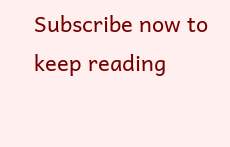Subscribe now to keep reading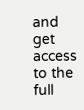and get access to the full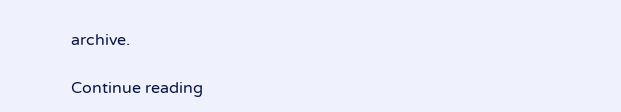archive.

Continue reading